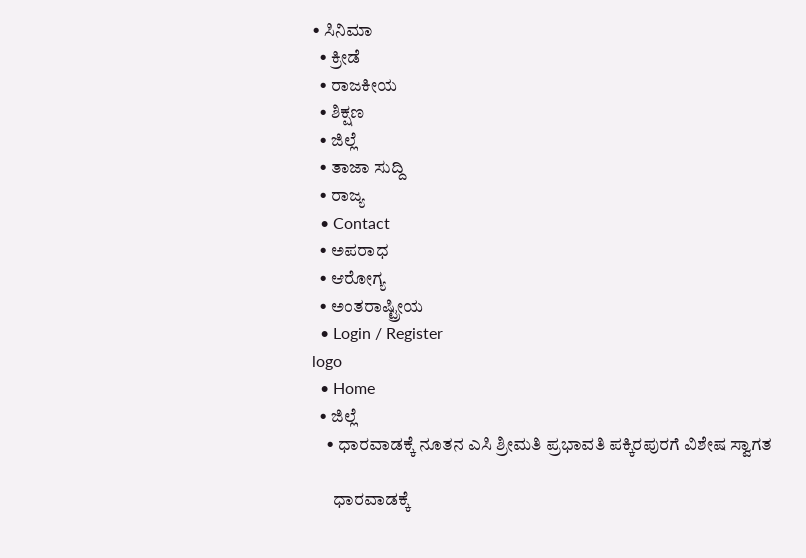• ಸಿನಿಮಾ
  • ಕ್ರೀಡೆ
  • ರಾಜಕೀಯ
  • ಶಿಕ್ಷಣ
  • ಜಿಲ್ಲೆ
  • ತಾಜಾ ಸುದ್ದಿ
  • ರಾಜ್ಯ
  • Contact
  • ಅಪರಾಧ
  • ಆರೋಗ್ಯ
  • ಅಂತರಾಷ್ಟ್ರೀಯ
  • Login / Register
logo
  • Home
  • ಜಿಲ್ಲೆ
    • ಧಾರವಾಡಕ್ಕೆ ನೂತನ ಎಸಿ ಶ್ರೀಮತಿ ಪ್ರಭಾವತಿ ಪಕ್ಕಿರಪುರಗೆ ವಿಶೇಷ ಸ್ವಾಗತ

      ಧಾರವಾಡಕ್ಕೆ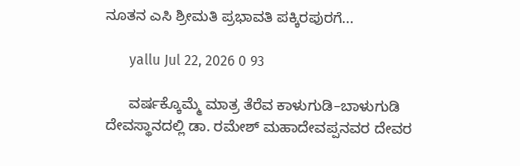ನೂತನ ಎಸಿ ಶ್ರೀಮತಿ ಪ್ರಭಾವತಿ ಪಕ್ಕಿರಪುರಗೆ...

      yallu Jul 22, 2026 0 93

      ವರ್ಷಕ್ಕೊಮ್ಮೆ ಮಾತ್ರ ತೆರೆವ ಕಾಳುಗುಡಿ–ಬಾಳುಗುಡಿ ದೇವಸ್ಥಾನದಲ್ಲಿ ಡಾ. ರಮೇಶ್ ಮಹಾದೇವಪ್ಪನವರ ದೇವರ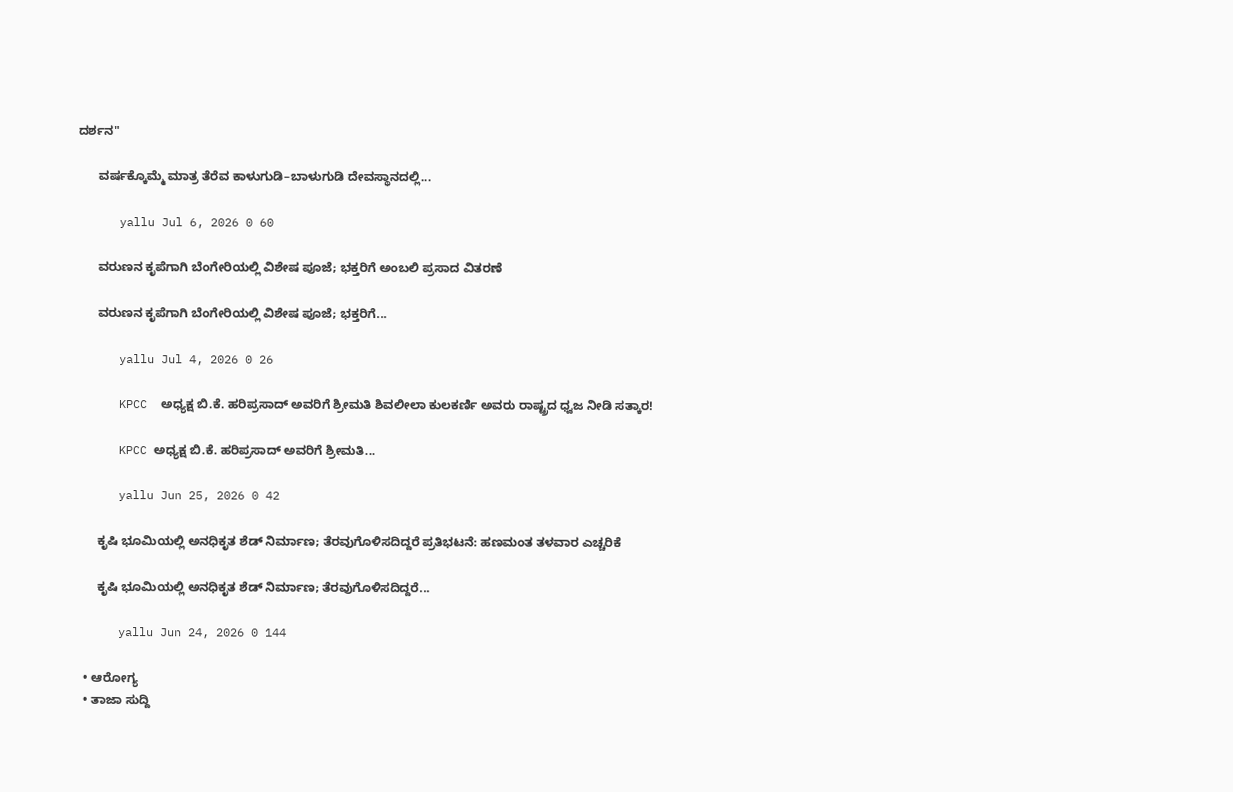ದರ್ಶನ"

      ವರ್ಷಕ್ಕೊಮ್ಮೆ ಮಾತ್ರ ತೆರೆವ ಕಾಳುಗುಡಿ–ಬಾಳುಗುಡಿ ದೇವಸ್ಥಾನದಲ್ಲಿ...

      yallu Jul 6, 2026 0 60

      ವರುಣನ ಕೃಪೆಗಾಗಿ ಬೆಂಗೇರಿಯಲ್ಲಿ ವಿಶೇಷ ಪೂಜೆ; ಭಕ್ತರಿಗೆ ಅಂಬಲಿ ಪ್ರಸಾದ ವಿತರಣೆ

      ವರುಣನ ಕೃಪೆಗಾಗಿ ಬೆಂಗೇರಿಯಲ್ಲಿ ವಿಶೇಷ ಪೂಜೆ; ಭಕ್ತರಿಗೆ...

      yallu Jul 4, 2026 0 26

      KPCC  ಅಧ್ಯಕ್ಷ ಬಿ.ಕೆ. ಹರಿಪ್ರಸಾದ್ ಅವರಿಗೆ ಶ್ರೀಮತಿ ಶಿವಲೀಲಾ ಕುಲಕರ್ಣಿ ಅವರು ರಾಷ್ಟ್ರದ ಧ್ವಜ ನೀಡಿ ಸತ್ಕಾರ!

      KPCC ಅಧ್ಯಕ್ಷ ಬಿ.ಕೆ. ಹರಿಪ್ರಸಾದ್ ಅವರಿಗೆ ಶ್ರೀಮತಿ...

      yallu Jun 25, 2026 0 42

      ಕೃಷಿ ಭೂಮಿಯಲ್ಲಿ ಅನಧಿಕೃತ ಶೆಡ್ ನಿರ್ಮಾಣ; ತೆರವುಗೊಳಿಸದಿದ್ದರೆ ಪ್ರತಿಭಟನೆ: ಹಣಮಂತ ತಳವಾರ ಎಚ್ಚರಿಕೆ

      ಕೃಷಿ ಭೂಮಿಯಲ್ಲಿ ಅನಧಿಕೃತ ಶೆಡ್ ನಿರ್ಮಾಣ; ತೆರವುಗೊಳಿಸದಿದ್ದರೆ...

      yallu Jun 24, 2026 0 144

  • ಆರೋಗ್ಯ
  • ತಾಜಾ ಸುದ್ದಿ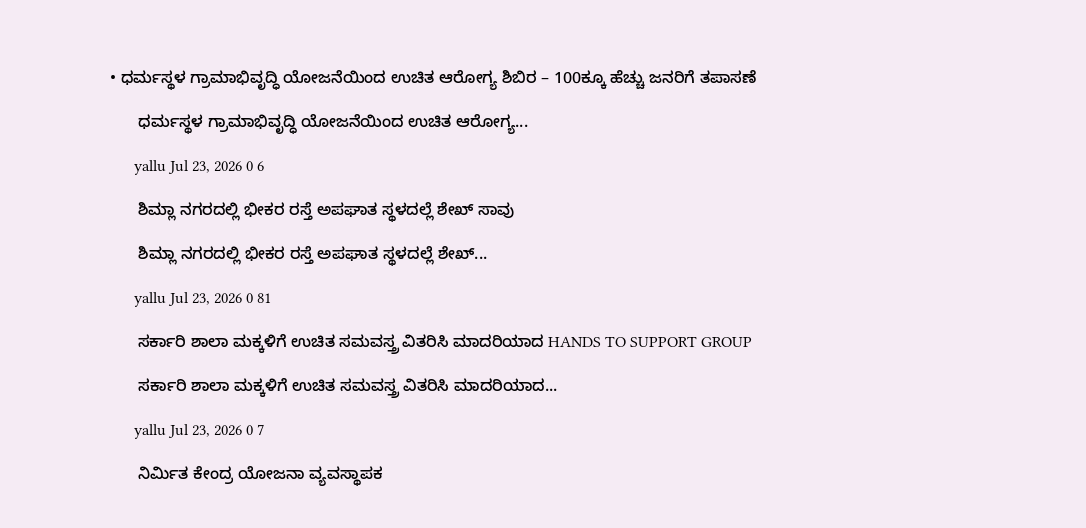• ಧರ್ಮಸ್ಥಳ ಗ್ರಾಮಾಭಿವೃದ್ಧಿ ಯೋಜನೆಯಿಂದ ಉಚಿತ ಆರೋಗ್ಯ ಶಿಬಿರ – 100ಕ್ಕೂ ಹೆಚ್ಚು ಜನರಿಗೆ ತಪಾಸಣೆ

      ಧರ್ಮಸ್ಥಳ ಗ್ರಾಮಾಭಿವೃದ್ಧಿ ಯೋಜನೆಯಿಂದ ಉಚಿತ ಆರೋಗ್ಯ...

      yallu Jul 23, 2026 0 6

      ಶಿಮ್ಲಾ ನಗರದಲ್ಲಿ ಭೀಕರ ರಸ್ತೆ ಅಪಘಾತ ಸ್ಥಳದಲ್ಲೆ ಶೇಖ್ ಸಾವು

      ಶಿಮ್ಲಾ ನಗರದಲ್ಲಿ ಭೀಕರ ರಸ್ತೆ ಅಪಘಾತ ಸ್ಥಳದಲ್ಲೆ ಶೇಖ್...

      yallu Jul 23, 2026 0 81

      ಸರ್ಕಾರಿ ಶಾಲಾ ಮಕ್ಕಳಿಗೆ ಉಚಿತ ಸಮವಸ್ತ್ರ ವಿತರಿಸಿ ಮಾದರಿಯಾದ HANDS TO SUPPORT GROUP

      ಸರ್ಕಾರಿ ಶಾಲಾ ಮಕ್ಕಳಿಗೆ ಉಚಿತ ಸಮವಸ್ತ್ರ ವಿತರಿಸಿ ಮಾದರಿಯಾದ...

      yallu Jul 23, 2026 0 7

      ನಿರ್ಮಿತ ಕೇಂದ್ರ ಯೋಜನಾ ವ್ಯವಸ್ಥಾಪಕ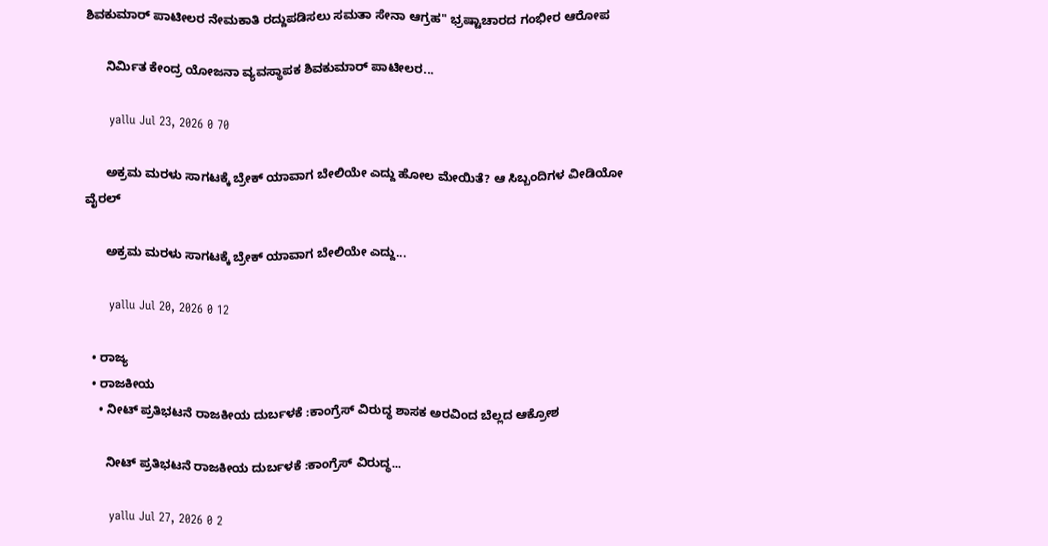ಶಿವಕುಮಾರ್ ಪಾಟೀಲರ ನೇಮಕಾತಿ ರದ್ದುಪಡಿಸಲು ಸಮತಾ ಸೇನಾ ಆಗ್ರಹ" ಭ್ರಷ್ಟಾಚಾರದ ಗಂಭೀರ ಆರೋಪ

      ನಿರ್ಮಿತ ಕೇಂದ್ರ ಯೋಜನಾ ವ್ಯವಸ್ಥಾಪಕ ಶಿವಕುಮಾರ್ ಪಾಟೀಲರ...

      yallu Jul 23, 2026 0 70

      ಅಕ್ರಮ ಮರಳು ಸಾಗಟಕ್ಕೆ ಬ್ರೇಕ್ ಯಾವಾಗ ಬೇಲಿಯೇ ಎದ್ದು ಹೋಲ ಮೇಯಿತೆ? ಆ ಸಿಬ್ಬಂದಿಗಳ ವೀಡಿಯೋ ವೈರಲ್

      ಅಕ್ರಮ ಮರಳು ಸಾಗಟಕ್ಕೆ ಬ್ರೇಕ್ ಯಾವಾಗ ಬೇಲಿಯೇ ಎದ್ದು...

      yallu Jul 20, 2026 0 12

  • ರಾಜ್ಯ
  • ರಾಜಕೀಯ
    • ನೀಟ್ ಪ್ರತಿಭಟನೆ ರಾಜಕೀಯ ದುರ್ಬಳಕೆ :ಕಾಂಗ್ರೆಸ್ ವಿರುದ್ಧ ಶಾಸಕ ಅರವಿಂದ ಬೆಲ್ಲದ ಆಕ್ರೋಶ

      ನೀಟ್ ಪ್ರತಿಭಟನೆ ರಾಜಕೀಯ ದುರ್ಬಳಕೆ :ಕಾಂಗ್ರೆಸ್ ವಿರುದ್ಧ...

      yallu Jul 27, 2026 0 2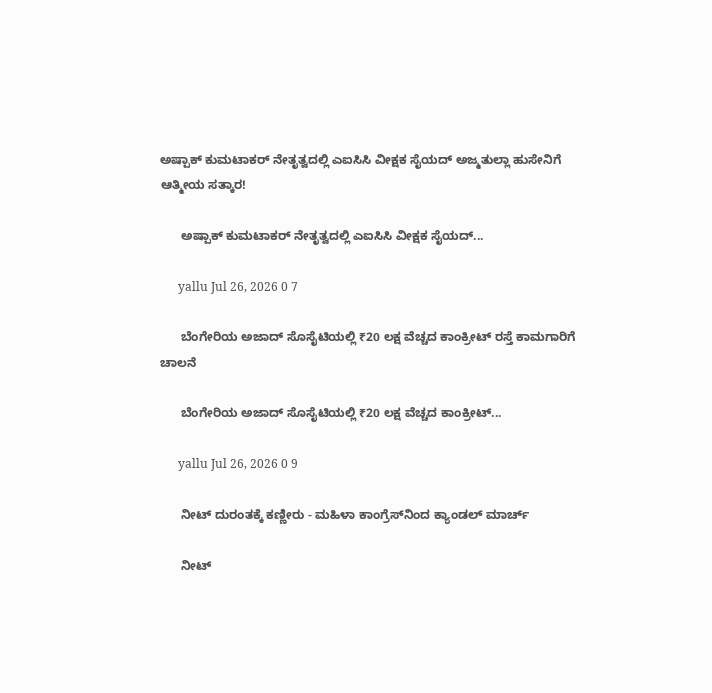ಅಷ್ಪಾಕ್ ಕುಮಟಾಕರ್ ನೇತೃತ್ವದಲ್ಲಿ ಎಐಸಿಸಿ ವೀಕ್ಷಕ ಸೈಯದ್ ಅಜ್ಮತುಲ್ಲಾ ಹುಸೇನಿಗೆ ಆತ್ಮೀಯ ಸತ್ಕಾರ!

      ಅಷ್ಪಾಕ್ ಕುಮಟಾಕರ್ ನೇತೃತ್ವದಲ್ಲಿ ಎಐಸಿಸಿ ವೀಕ್ಷಕ ಸೈಯದ್...

      yallu Jul 26, 2026 0 7

      ಬೆಂಗೇರಿಯ ಅಜಾದ್ ಸೊಸೈಟಿಯಲ್ಲಿ ₹20 ಲಕ್ಷ ವೆಚ್ಚದ ಕಾಂಕ್ರೀಟ್ ರಸ್ತೆ ಕಾಮಗಾರಿಗೆ ಚಾಲನೆ

      ಬೆಂಗೇರಿಯ ಅಜಾದ್ ಸೊಸೈಟಿಯಲ್ಲಿ ₹20 ಲಕ್ಷ ವೆಚ್ಚದ ಕಾಂಕ್ರೀಟ್...

      yallu Jul 26, 2026 0 9

      ನೀಟ್ ದುರಂತಕ್ಕೆ ಕಣ್ಣೀರು - ಮಹಿಳಾ ಕಾಂಗ್ರೆಸ್‌ನಿಂದ ಕ್ಯಾಂಡಲ್ ಮಾರ್ಚ್

      ನೀಟ್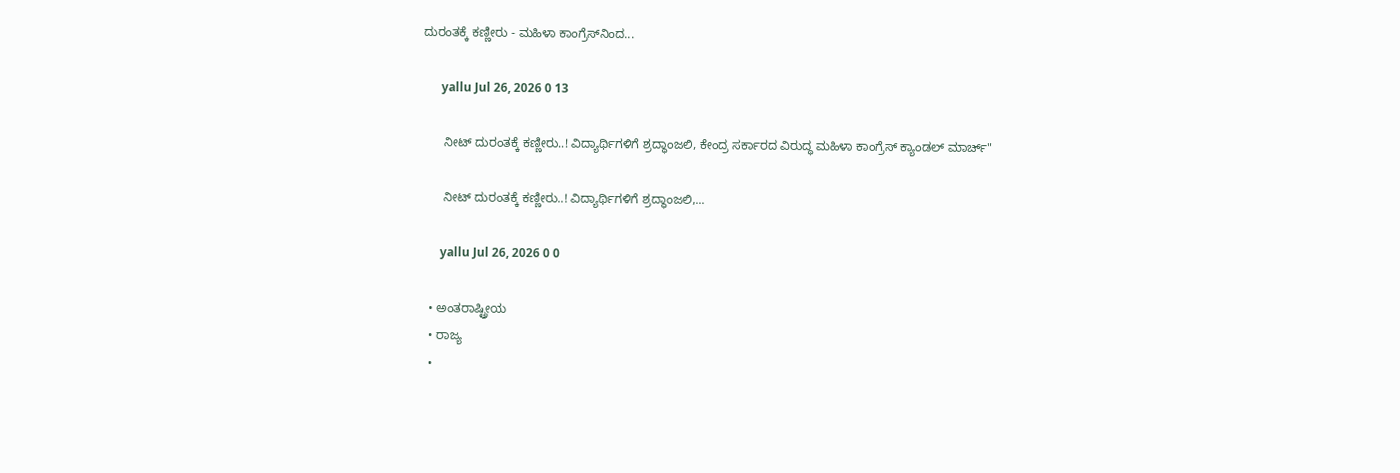ದುರಂತಕ್ಕೆ ಕಣ್ಣೀರು - ಮಹಿಳಾ ಕಾಂಗ್ರೆಸ್‌ನಿಂದ...

      yallu Jul 26, 2026 0 13

      ನೀಟ್ ದುರಂತಕ್ಕೆ ಕಣ್ಣೀರು..! ವಿದ್ಯಾರ್ಥಿಗಳಿಗೆ ಶ್ರದ್ಧಾಂಜಲಿ, ಕೇಂದ್ರ ಸರ್ಕಾರದ ವಿರುದ್ಧ ಮಹಿಳಾ ಕಾಂಗ್ರೆಸ್ ಕ್ಯಾಂಡಲ್ ಮಾರ್ಚ್"

      ನೀಟ್ ದುರಂತಕ್ಕೆ ಕಣ್ಣೀರು..! ವಿದ್ಯಾರ್ಥಿಗಳಿಗೆ ಶ್ರದ್ಧಾಂಜಲಿ,...

      yallu Jul 26, 2026 0 0

  • ಅಂತರಾಷ್ಟ್ರೀಯ
  • ರಾಜ್ಯ
  •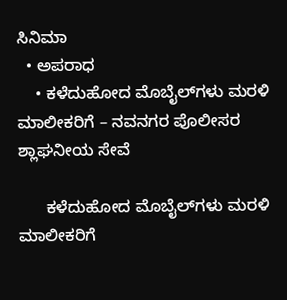ಸಿನಿಮಾ
  • ಅಪರಾಧ
    • ಕಳೆದುಹೋದ ಮೊಬೈಲ್‌ಗಳು ಮರಳಿ ಮಾಲೀಕರಿಗೆ – ನವನಗರ ಪೊಲೀಸರ ಶ್ಲಾಘನೀಯ ಸೇವೆ

      ಕಳೆದುಹೋದ ಮೊಬೈಲ್‌ಗಳು ಮರಳಿ ಮಾಲೀಕರಿಗೆ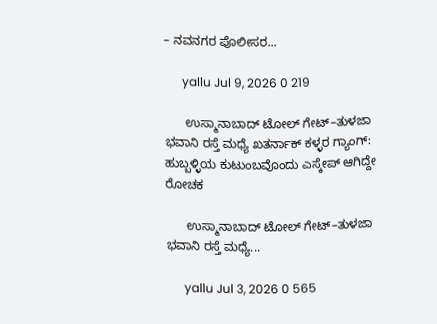– ನವನಗರ ಪೊಲೀಸರ...

      yallu Jul 9, 2026 0 219

      ಉಸ್ಮಾನಾಬಾದ್ ಟೋಲ್ ಗೇಟ್–ತುಳಜಾ ಭವಾನಿ ರಸ್ತೆ ಮಧ್ಯೆ ಖತರ್ನಾಕ್ ಕಳ್ಳರ ಗ್ಯಾಂಗ್: ಹುಬ್ಬಳ್ಳಿಯ ಕುಟುಂಬವೊಂದು ಎಸ್ಕೇಪ್ ಆಗಿದ್ದೇ ರೋಚಕ

      ಉಸ್ಮಾನಾಬಾದ್ ಟೋಲ್ ಗೇಟ್–ತುಳಜಾ ಭವಾನಿ ರಸ್ತೆ ಮಧ್ಯೆ...

      yallu Jul 3, 2026 0 565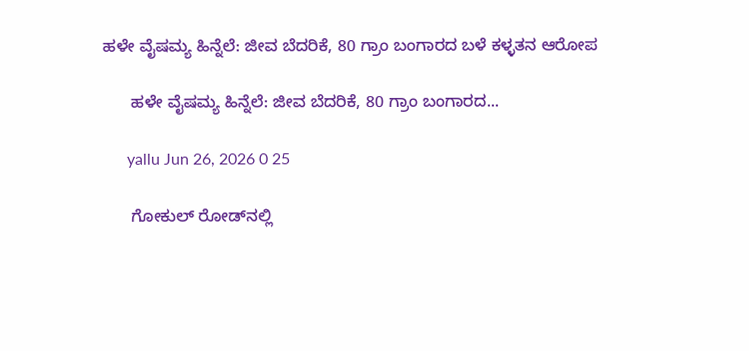ಹಳೇ ವೈಷಮ್ಯ ಹಿನ್ನೆಲೆ: ಜೀವ ಬೆದರಿಕೆ, 80 ಗ್ರಾಂ ಬಂಗಾರದ ಬಳೆ ಕಳ್ಳತನ ಆರೋಪ

      ಹಳೇ ವೈಷಮ್ಯ ಹಿನ್ನೆಲೆ: ಜೀವ ಬೆದರಿಕೆ, 80 ಗ್ರಾಂ ಬಂಗಾರದ...

      yallu Jun 26, 2026 0 25

      ಗೋಕುಲ್ ರೋಡ್‌ನಲ್ಲಿ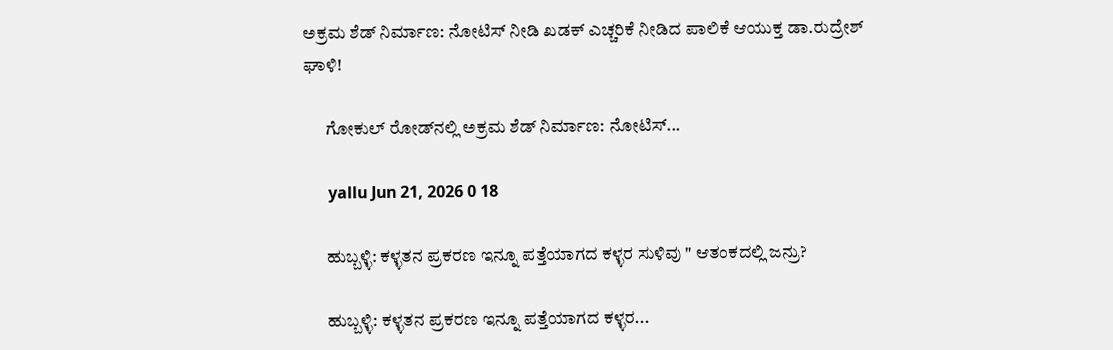ಅಕ್ರಮ ಶೆಡ್ ನಿರ್ಮಾಣ: ನೋಟಿಸ್ ನೀಡಿ ಖಡಕ್ ಎಚ್ಚರಿಕೆ ನೀಡಿದ ಪಾಲಿಕೆ ಆಯುಕ್ತ ಡಾ.ರುದ್ರೇಶ್ ಘಾಳಿ!

      ಗೋಕುಲ್ ರೋಡ್‌ನಲ್ಲಿ ಅಕ್ರಮ ಶೆಡ್ ನಿರ್ಮಾಣ: ನೋಟಿಸ್...

      yallu Jun 21, 2026 0 18

      ಹುಬ್ಬಳ್ಳಿ: ಕಳ್ಳತನ ಪ್ರಕರಣ ಇನ್ನೂ ಪತ್ತೆಯಾಗದ ಕಳ್ಳರ ಸುಳಿವು " ಆತಂಕದಲ್ಲಿ ಜನ್ರು?

      ಹುಬ್ಬಳ್ಳಿ: ಕಳ್ಳತನ ಪ್ರಕರಣ ಇನ್ನೂ ಪತ್ತೆಯಾಗದ ಕಳ್ಳರ...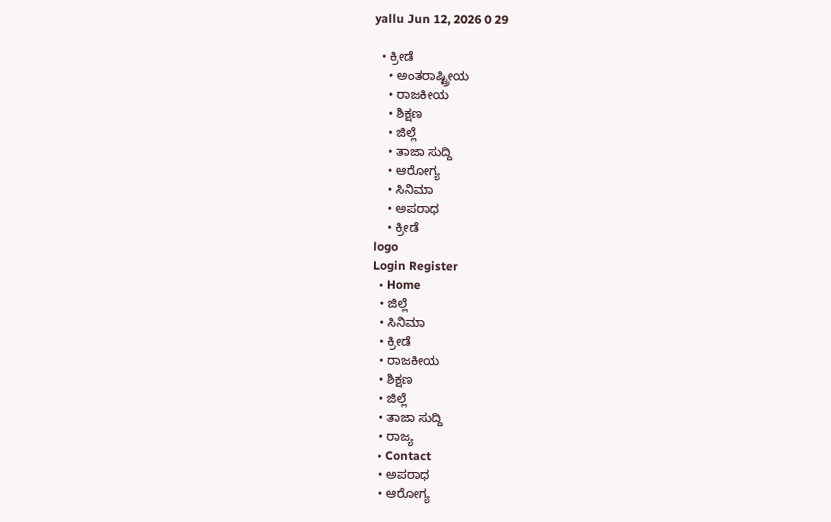yallu Jun 12, 2026 0 29

  • ಕ್ರೀಡೆ
    • ಅಂತರಾಷ್ಟ್ರೀಯ
    • ರಾಜಕೀಯ
    • ಶಿಕ್ಷಣ
    • ಜಿಲ್ಲೆ
    • ತಾಜಾ ಸುದ್ದಿ
    • ಆರೋಗ್ಯ
    • ಸಿನಿಮಾ
    • ಅಪರಾಧ
    • ಕ್ರೀಡೆ
logo
Login Register
  • Home
  • ಜಿಲ್ಲೆ
  • ಸಿನಿಮಾ
  • ಕ್ರೀಡೆ
  • ರಾಜಕೀಯ
  • ಶಿಕ್ಷಣ
  • ಜಿಲ್ಲೆ
  • ತಾಜಾ ಸುದ್ದಿ
  • ರಾಜ್ಯ
  • Contact
  • ಅಪರಾಧ
  • ಆರೋಗ್ಯ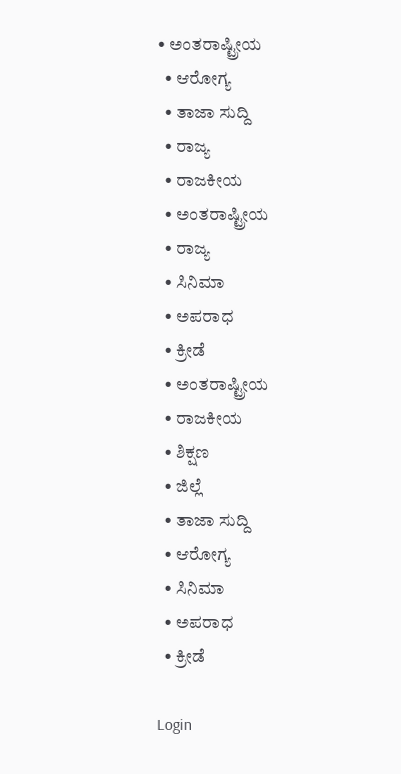• ಅಂತರಾಷ್ಟ್ರೀಯ
  • ಆರೋಗ್ಯ
  • ತಾಜಾ ಸುದ್ದಿ
  • ರಾಜ್ಯ
  • ರಾಜಕೀಯ
  • ಅಂತರಾಷ್ಟ್ರೀಯ
  • ರಾಜ್ಯ
  • ಸಿನಿಮಾ
  • ಅಪರಾಧ
  • ಕ್ರೀಡೆ
  • ಅಂತರಾಷ್ಟ್ರೀಯ
  • ರಾಜಕೀಯ
  • ಶಿಕ್ಷಣ
  • ಜಿಲ್ಲೆ
  • ತಾಜಾ ಸುದ್ದಿ
  • ಆರೋಗ್ಯ
  • ಸಿನಿಮಾ
  • ಅಪರಾಧ
  • ಕ್ರೀಡೆ

Login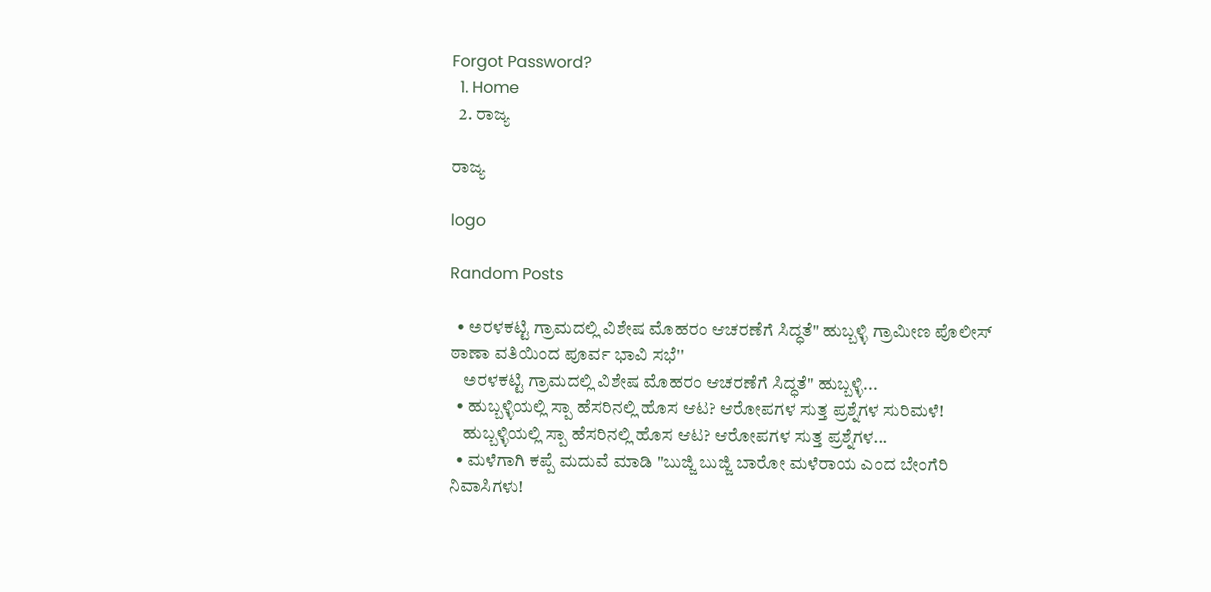Forgot Password?
  1. Home
  2. ರಾಜ್ಯ

ರಾಜ್ಯ

logo

Random Posts

  • ಅರಳಕಟ್ಟಿ ಗ್ರಾಮದಲ್ಲಿ ವಿಶೇಷ ಮೊಹರಂ ಆಚರಣೆಗೆ ಸಿದ್ಧತೆ" ಹುಬ್ಬಳ್ಳಿ ಗ್ರಾಮೀಣ ಪೊಲೀಸ್ ಠಾಣಾ ವತಿಯಿಂದ ಪೂರ್ವ ಭಾವಿ ಸಭೆ''
    ಅರಳಕಟ್ಟಿ ಗ್ರಾಮದಲ್ಲಿ ವಿಶೇಷ ಮೊಹರಂ ಆಚರಣೆಗೆ ಸಿದ್ಧತೆ" ಹುಬ್ಬಳ್ಳಿ...
  • ಹುಬ್ಬಳ್ಳಿಯಲ್ಲಿ ಸ್ಪಾ ಹೆಸರಿನಲ್ಲಿ ಹೊಸ ಆಟ? ಆರೋಪಗಳ ಸುತ್ತ ಪ್ರಶ್ನೆಗಳ ಸುರಿಮಳೆ!
    ಹುಬ್ಬಳ್ಳಿಯಲ್ಲಿ ಸ್ಪಾ ಹೆಸರಿನಲ್ಲಿ ಹೊಸ ಆಟ? ಆರೋಪಗಳ ಸುತ್ತ ಪ್ರಶ್ನೆಗಳ...
  • ಮಳೆಗಾಗಿ ಕಪ್ಪೆ ಮದುವೆ ಮಾಡಿ "ಬುಜ್ಜಿ ಬುಜ್ಜಿ ಬಾರೋ ಮಳೆರಾಯ ಎಂದ ಬೇಂಗೆರಿ ನಿವಾಸಿಗಳು!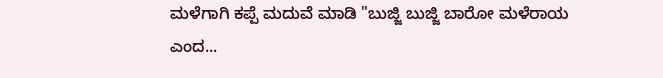ಮಳೆಗಾಗಿ ಕಪ್ಪೆ ಮದುವೆ ಮಾಡಿ "ಬುಜ್ಜಿ ಬುಜ್ಜಿ ಬಾರೋ ಮಳೆರಾಯ ಎಂದ...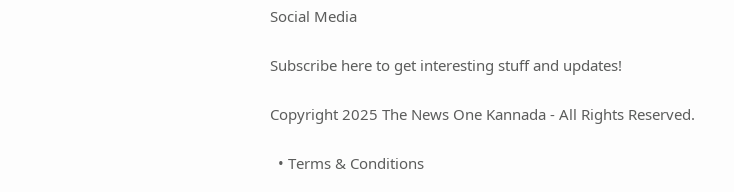Social Media

Subscribe here to get interesting stuff and updates!

Copyright 2025 The News One Kannada - All Rights Reserved.

  • Terms & Conditions